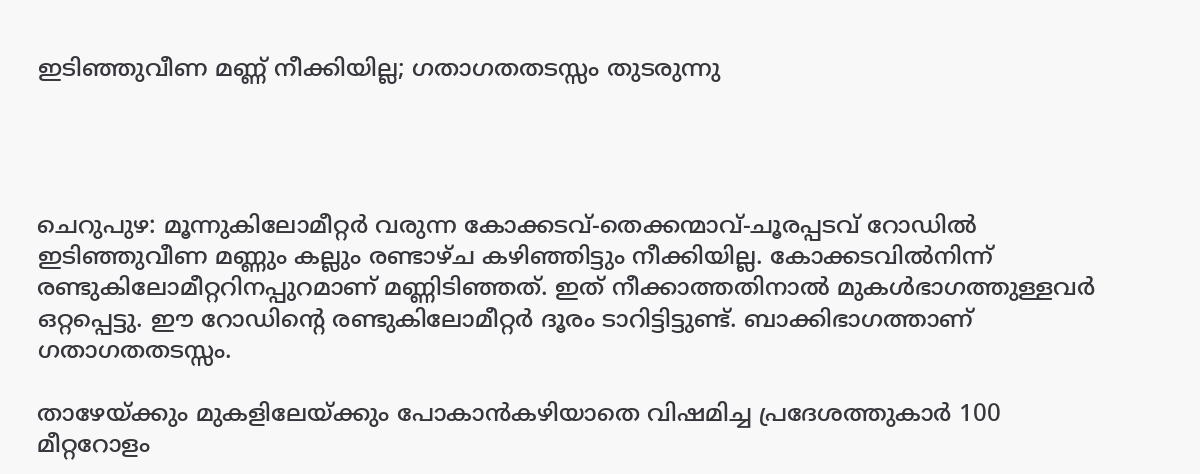ഇടിഞ്ഞുവീണ മണ്ണ് നീക്കിയില്ല; ഗതാഗതതടസ്സം തുടരുന്നു




ചെറുപുഴ: മൂന്നുകിലോമീറ്റര്‍ വരുന്ന കോക്കടവ്-തെക്കന്മാവ്-ചൂരപ്പടവ് റോഡില്‍ ഇടിഞ്ഞുവീണ മണ്ണും കല്ലും രണ്ടാഴ്ച കഴിഞ്ഞിട്ടും നീക്കിയില്ല. കോക്കടവില്‍നിന്ന് രണ്ടുകിലോമീറ്ററിനപ്പുറമാണ്‌ മണ്ണിടിഞ്ഞത്. ഇത് നീക്കാത്തതിനാല്‍ മുകള്‍ഭാഗത്തുള്ളവര്‍ ഒറ്റപ്പെട്ടു. ഈ റോഡിന്റെ രണ്ടുകിലോമീറ്റര്‍ ദൂരം ടാറിട്ടിട്ടുണ്ട്. ബാക്കിഭാഗത്താണ് ഗതാഗതതടസ്സം.

താഴേയ്ക്കും മുകളിലേയ്ക്കും പോകാന്‍കഴിയാതെ വിഷമിച്ച പ്രദേശത്തുകാര്‍ 100 മീറ്ററോളം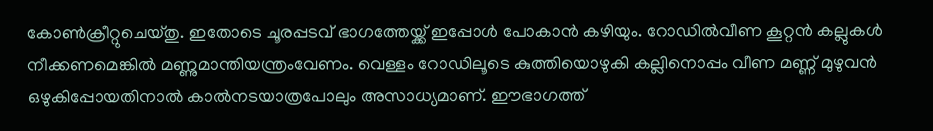കോണ്‍ക്രീറ്റുചെയ്തു. ഇതോടെ ചൂരപ്പടവ് ഭാഗത്തേയ്ക്ക് ഇപ്പോള്‍ പോകാന്‍ കഴിയും. റോഡില്‍വീണ കൂറ്റന്‍ കല്ലുകള്‍ നീക്കണമെങ്കില്‍ മണ്ണുമാന്തിയന്ത്രംവേണം. വെള്ളം റോഡിലൂടെ കുത്തിയൊഴുകി കല്ലിനൊപ്പം വീണ മണ്ണ് മുഴുവന്‍ ഒഴുകിപ്പോയതിനാല്‍ കാല്‍നടയാത്രപോലും അസാധ്യമാണ്. ഈഭാഗത്ത്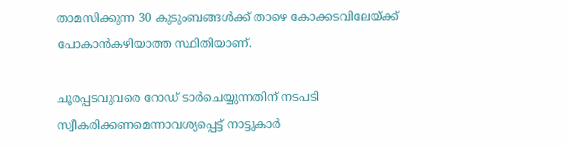താമസിക്കുന്ന 30 കുടുംബങ്ങള്‍ക്ക് താഴെ കോക്കടവിലേയ്ക്ക് പോകാന്‍കഴിയാത്ത സ്ഥിതിയാണ്.

ചൂരപ്പടവുവരെ റോഡ് ടാര്‍ചെയ്യുന്നതിന് നടപടി സ്വീകരിക്കണമെന്നാവശ്യപ്പെട്ട് നാട്ടുകാര്‍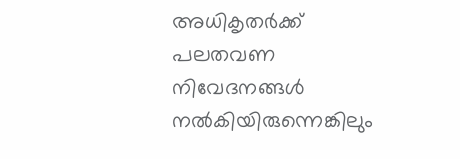അധികൃതര്‍ക്ക് പലതവണ നിവേദനങ്ങള്‍ നല്‍കിയിരുന്നെങ്കിലും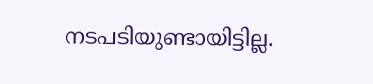നടപടിയുണ്ടായിട്ടില്ല.